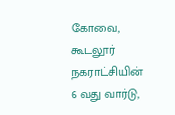கோவை, கூடலூர் நகராட்சியின் 6 வது வார்டு,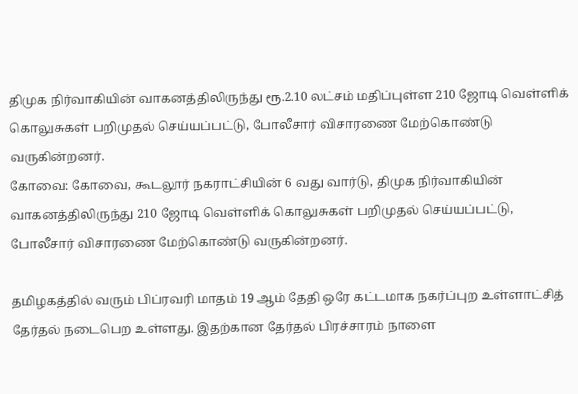திமுக நிர்வாகியின் வாகனத்திலிருந்து ரூ.2.10 லட்சம் மதிப்புள்ள 210 ஜோடி வெள்ளிக் கொலுசுகள் பறிமுதல் செய்யப்பட்டு, போலீசார் விசாரணை மேற்கொண்டு வருகின்றனர்.
கோவை: கோவை, கூடலூர் நகராட்சியின் 6 வது வார்டு, திமுக நிர்வாகியின் வாகனத்திலிருந்து 210 ஜோடி வெள்ளிக் கொலுசுகள் பறிமுதல் செய்யப்பட்டு, போலீசார் விசாரணை மேற்கொண்டு வருகின்றனர்.

தமிழகத்தில் வரும் பிப்ரவரி மாதம் 19 ஆம் தேதி ஒரே கட்டமாக நகர்ப்புற உள்ளாட்சித் தேர்தல் நடைபெற உள்ளது. இதற்கான தேர்தல் பிரச்சாரம் நாளை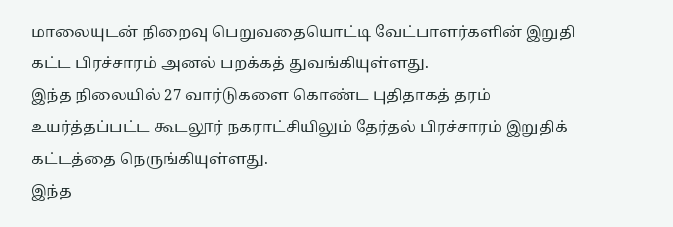மாலையுடன் நிறைவு பெறுவதையொட்டி வேட்பாளர்களின் இறுதி கட்ட பிரச்சாரம் அனல் பறக்கத் துவங்கியுள்ளது.
இந்த நிலையில் 27 வார்டுகளை கொண்ட புதிதாகத் தரம் உயர்த்தப்பட்ட கூடலூர் நகராட்சியிலும் தேர்தல் பிரச்சாரம் இறுதிக் கட்டத்தை நெருங்கியுள்ளது.
இந்த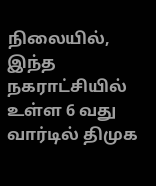நிலையில், இந்த நகராட்சியில் உள்ள 6 வது வார்டில் திமுக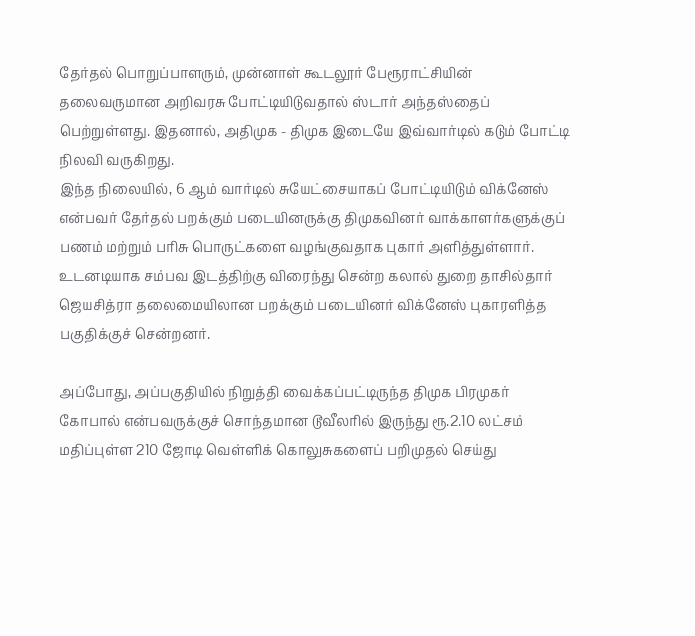தேர்தல் பொறுப்பாளரும், முன்னாள் கூடலூர் பேரூராட்சியின் தலைவருமான அறிவரசு போட்டியிடுவதால் ஸ்டார் அந்தஸ்தைப் பெற்றுள்ளது. இதனால், அதிமுக - திமுக இடையே இவ்வார்டில் கடும் போட்டி நிலவி வருகிறது.
இந்த நிலையில், 6 ஆம் வார்டில் சுயேட்சையாகப் போட்டியிடும் விக்னேஸ் என்பவர் தேர்தல் பறக்கும் படையினருக்கு திமுகவினர் வாக்காளர்களுக்குப் பணம் மற்றும் பரிசு பொருட்களை வழங்குவதாக புகார் அளித்துள்ளார்.
உடனடியாக சம்பவ இடத்திற்கு விரைந்து சென்ற கலால் துறை தாசில்தார் ஜெயசித்ரா தலைமையிலான பறக்கும் படையினர் விக்னேஸ் புகாரளித்த பகுதிக்குச் சென்றனர்.

அப்போது, அப்பகுதியில் நிறுத்தி வைக்கப்பட்டிருந்த திமுக பிரமுகர் கோபால் என்பவருக்குச் சொந்தமான டூவீலரில் இருந்து ரூ.2.10 லட்சம் மதிப்புள்ள 210 ஜோடி வெள்ளிக் கொலுசுகளைப் பறிமுதல் செய்து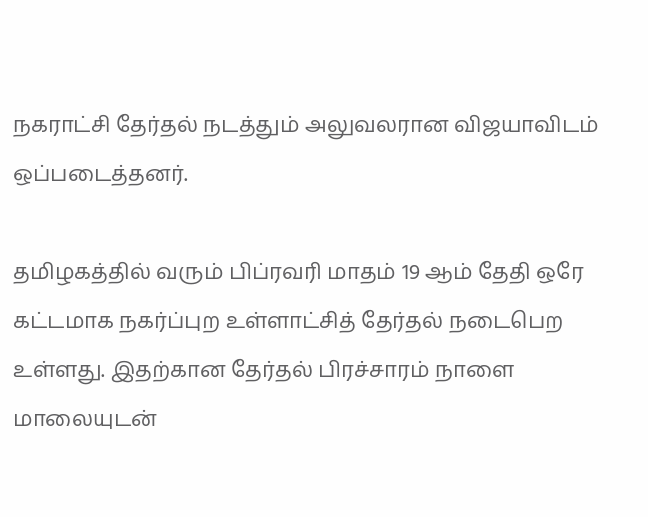நகராட்சி தேர்தல் நடத்தும் அலுவலரான விஜயாவிடம் ஒப்படைத்தனர்.

தமிழகத்தில் வரும் பிப்ரவரி மாதம் 19 ஆம் தேதி ஒரே கட்டமாக நகர்ப்புற உள்ளாட்சித் தேர்தல் நடைபெற உள்ளது. இதற்கான தேர்தல் பிரச்சாரம் நாளை மாலையுடன்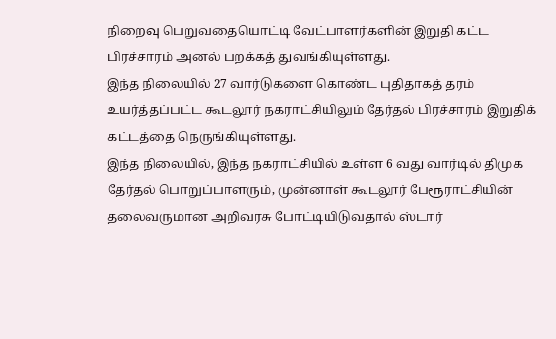நிறைவு பெறுவதையொட்டி வேட்பாளர்களின் இறுதி கட்ட பிரச்சாரம் அனல் பறக்கத் துவங்கியுள்ளது.
இந்த நிலையில் 27 வார்டுகளை கொண்ட புதிதாகத் தரம் உயர்த்தப்பட்ட கூடலூர் நகராட்சியிலும் தேர்தல் பிரச்சாரம் இறுதிக் கட்டத்தை நெருங்கியுள்ளது.
இந்த நிலையில், இந்த நகராட்சியில் உள்ள 6 வது வார்டில் திமுக தேர்தல் பொறுப்பாளரும், முன்னாள் கூடலூர் பேரூராட்சியின் தலைவருமான அறிவரசு போட்டியிடுவதால் ஸ்டார்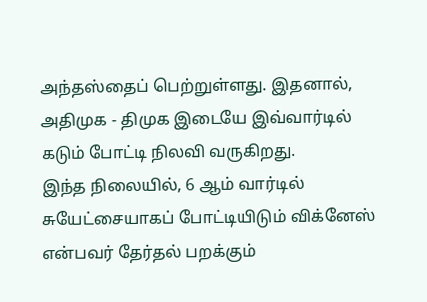அந்தஸ்தைப் பெற்றுள்ளது. இதனால், அதிமுக - திமுக இடையே இவ்வார்டில் கடும் போட்டி நிலவி வருகிறது.
இந்த நிலையில், 6 ஆம் வார்டில் சுயேட்சையாகப் போட்டியிடும் விக்னேஸ் என்பவர் தேர்தல் பறக்கும்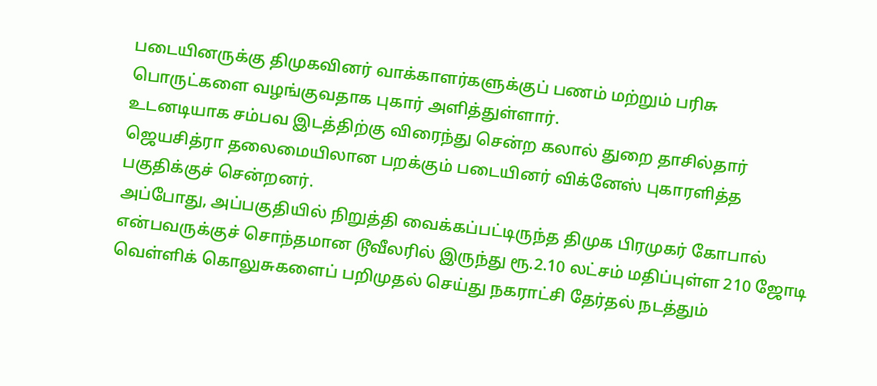படையினருக்கு திமுகவினர் வாக்காளர்களுக்குப் பணம் மற்றும் பரிசு பொருட்களை வழங்குவதாக புகார் அளித்துள்ளார்.
உடனடியாக சம்பவ இடத்திற்கு விரைந்து சென்ற கலால் துறை தாசில்தார் ஜெயசித்ரா தலைமையிலான பறக்கும் படையினர் விக்னேஸ் புகாரளித்த பகுதிக்குச் சென்றனர்.
அப்போது, அப்பகுதியில் நிறுத்தி வைக்கப்பட்டிருந்த திமுக பிரமுகர் கோபால் என்பவருக்குச் சொந்தமான டூவீலரில் இருந்து ரூ.2.10 லட்சம் மதிப்புள்ள 210 ஜோடி வெள்ளிக் கொலுசுகளைப் பறிமுதல் செய்து நகராட்சி தேர்தல் நடத்தும்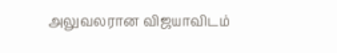அலுவலரான விஜயாவிடம்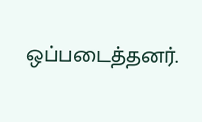ஒப்படைத்தனர்.